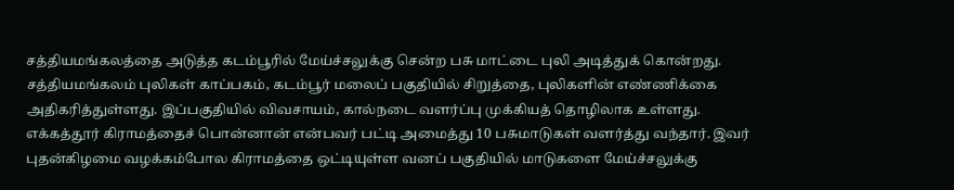சத்தியமங்கலத்தை அடுத்த கடம்பூரில் மேய்ச்சலுக்கு சென்ற பசு மாட்டை புலி அடித்துக் கொன்றது.
சத்தியமங்கலம் புலிகள் காப்பகம், கடம்பூர் மலைப் பகுதியில் சிறுத்தை, புலிகளின் எண்ணிக்கை அதிகரித்துள்ளது. இப்பகுதியில் விவசாயம், கால்நடை வளர்ப்பு முக்கியத் தொழிலாக உள்ளது.
எக்கத்தூர் கிராமத்தைச் பொன்னான் என்பவர் பட்டி அமைத்து 10 பசுமாடுகள் வளர்த்து வந்தார். இவர் புதன்கிழமை வழக்கம்போல கிராமத்தை ஒட்டியுள்ள வனப் பகுதியில் மாடுகளை மேய்ச்சலுக்கு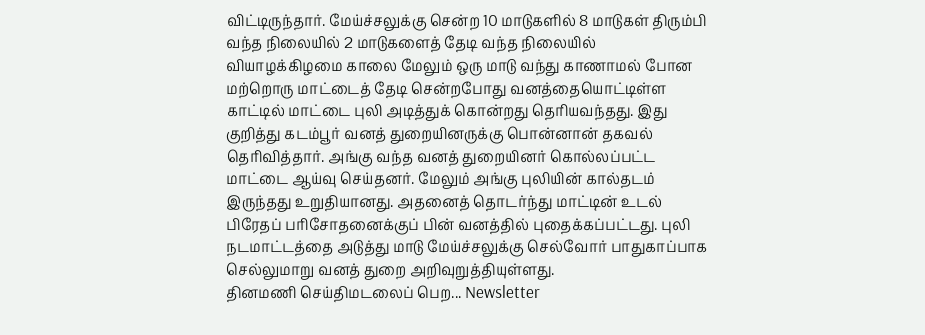விட்டிருந்தார். மேய்ச்சலுக்கு சென்ற 10 மாடுகளில் 8 மாடுகள் திரும்பி வந்த நிலையில் 2 மாடுகளைத் தேடி வந்த நிலையில் வியாழக்கிழமை காலை மேலும் ஒரு மாடு வந்து காணாமல் போன மற்றொரு மாட்டைத் தேடி சென்றபோது வனத்தையொட்டிள்ள காட்டில் மாட்டை புலி அடித்துக் கொன்றது தெரியவந்தது. இது குறித்து கடம்பூர் வனத் துறையினருக்கு பொன்னான் தகவல் தெரிவித்தார். அங்கு வந்த வனத் துறையினர் கொல்லப்பட்ட மாட்டை ஆய்வு செய்தனர். மேலும் அங்கு புலியின் கால்தடம் இருந்தது உறுதியானது. அதனைத் தொடர்ந்து மாட்டின் உடல் பிரேதப் பரிசோதனைக்குப் பின் வனத்தில் புதைக்கப்பட்டது. புலி நடமாட்டத்தை அடுத்து மாடு மேய்ச்சலுக்கு செல்வோர் பாதுகாப்பாக செல்லுமாறு வனத் துறை அறிவுறுத்தியுள்ளது.
தினமணி செய்திமடலைப் பெற... Newsletter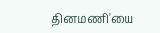தினமணி'யை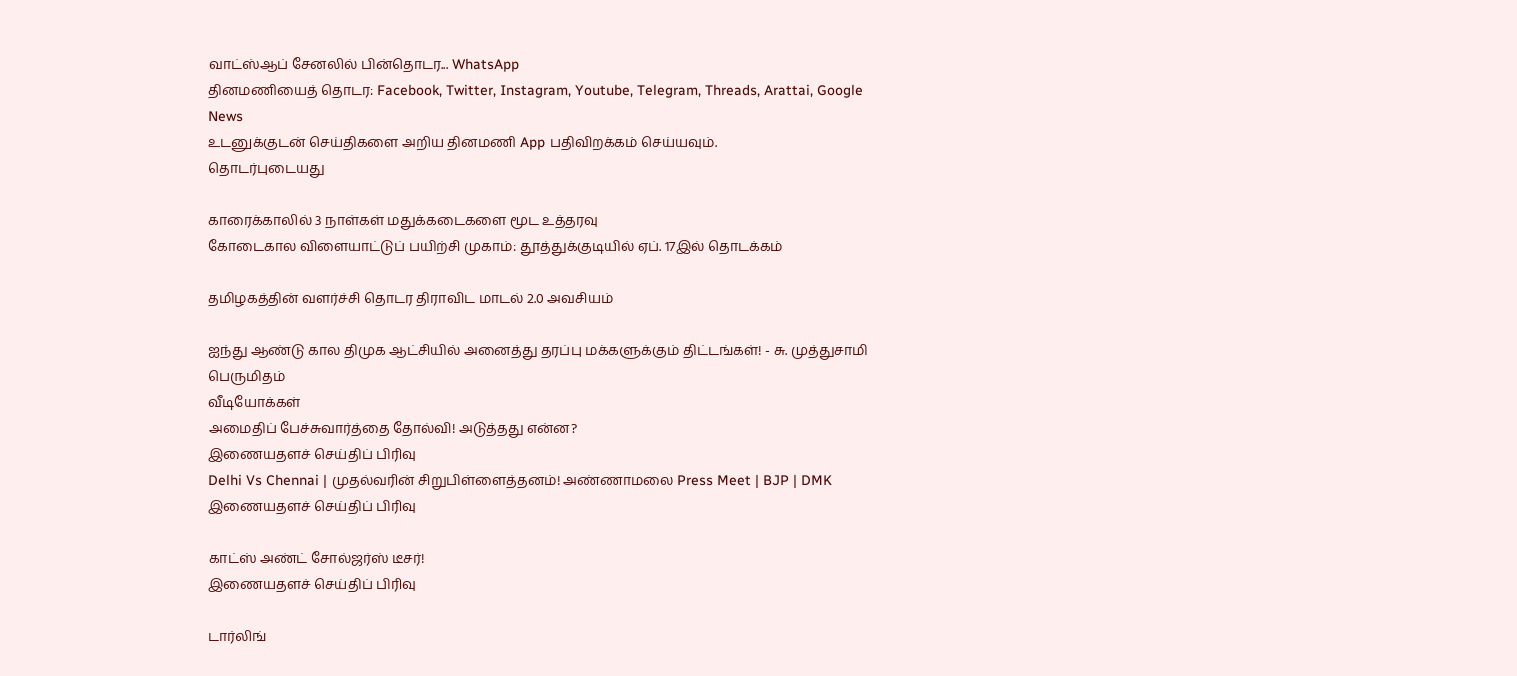வாட்ஸ்ஆப் சேனலில் பின்தொடர... WhatsApp
தினமணியைத் தொடர: Facebook, Twitter, Instagram, Youtube, Telegram, Threads, Arattai, Google News
உடனுக்குடன் செய்திகளை அறிய தினமணி App பதிவிறக்கம் செய்யவும்.
தொடர்புடையது

காரைக்காலில் 3 நாள்கள் மதுக்கடைகளை மூட உத்தரவு
கோடைகால விளையாட்டுப் பயிற்சி முகாம்: தூத்துக்குடியில் ஏப். 17இல் தொடக்கம்

தமிழகத்தின் வளர்ச்சி தொடர திராவிட மாடல் 2.0 அவசியம்

ஐந்து ஆண்டு கால திமுக ஆட்சியில் அனைத்து தரப்பு மக்களுக்கும் திட்டங்கள்! - சு. முத்துசாமி பெருமிதம்
வீடியோக்கள்
அமைதிப் பேச்சுவார்த்தை தோல்வி! அடுத்தது என்ன?
இணையதளச் செய்திப் பிரிவு
Delhi Vs Chennai | முதல்வரின் சிறுபிள்ளைத்தனம்! அண்ணாமலை Press Meet | BJP | DMK
இணையதளச் செய்திப் பிரிவு

காட்ஸ் அண்ட் சோல்ஜர்ஸ் டீசர்!
இணையதளச் செய்திப் பிரிவு

டார்லிங்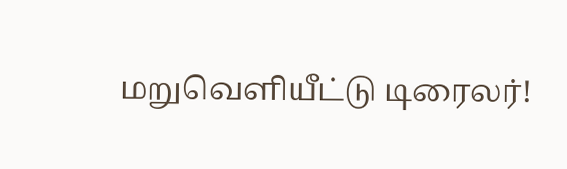மறுவெளியீட்டு டிரைலர்!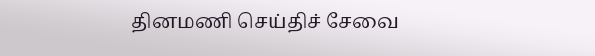தினமணி செய்திச் சேவை